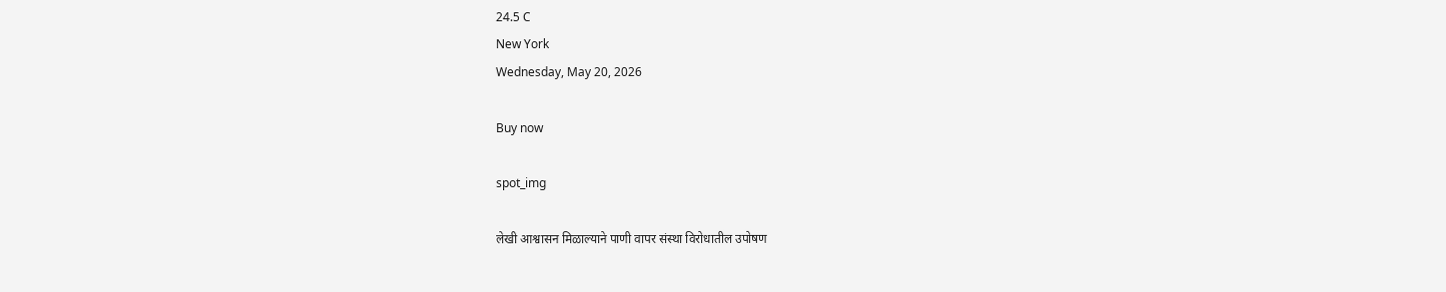24.5 C
New York
Wednesday, May 20, 2026

Buy now

spot_img

लेखी आश्वासन मिळाल्याने पाणी वापर संस्था विरोधातील उपोषण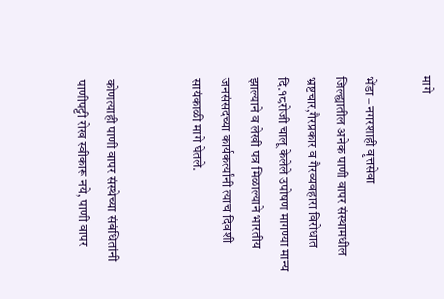मागे

भेंडा – नगरशाही वृत्तसेवा
जिल्ह्यातील अनेक पाणी वापर संस्थामधील भ्रष्टचार,गैरप्रकार व गैरव्यवहारा विरोधात दि.१८रोजी चालू केलेले उपोषण मागण्या मान्य झाल्याने व लेखी पत्र मिळाल्याने भारतीय जनसंसदच्या कार्यकर्त्यांनी त्याच दिवशी सायंकाळी मागे घेतले.


कोणत्याही पाणी वापर संस्थेच्या संबंधितांनी पाणीपट्टी रोख स्वीकारू नये, पाणी वापर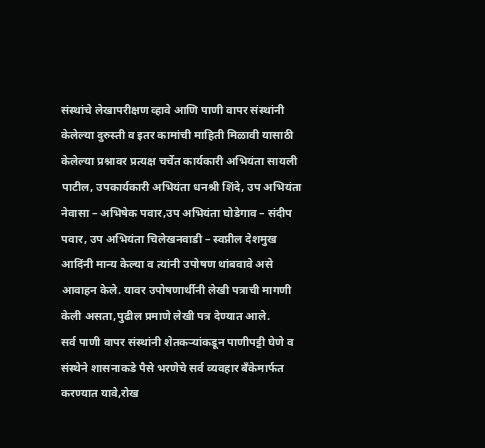संस्थांचे लेखापरीक्षण व्हावे आणि पाणी वापर संस्थांनी केलेल्या दुरुस्ती व इतर कामांची माहिती मिळावी यासाठी केलेल्या प्रश्नावर प्रत्यक्ष चर्चेत कार्यकारी अभियंता सायली पाटील, उपकार्यकारी अभियंता धनश्री शिंदे, उप अभियंता नेवासा – अभिषेक पवार,उप अभियंता घोडेगाव – संदीप पवार, उप अभियंता चिलेखनवाडी – स्वप्नील देशमुख आदिंनी मान्य केल्या व त्यांनी उपोषण थांबवावे असे आवाहन केले. यावर उपोषणार्थीनी लेखी पत्राची मागणी केली असता,पुढील प्रमाणे लेखी पत्र देण्यात आले.
सर्व पाणी वापर संस्थांनी शेतकऱ्यांकडून पाणीपट्टी घेणे व संस्थेने शासनाकडे पैसे भरणेचे सर्व व्यवहार बँकेमार्फत करण्यात यावे,रोख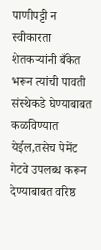पाणीपट्टी न स्वीकारता शेतकऱ्यांनी बँकेत भरून त्यांची पावती संस्थेकडे घेण्याबाबत कळविण्यात येईल,तसेच पेमेंट गेटवे उपलब्ध करून देण्याबाबत वरिष्ठ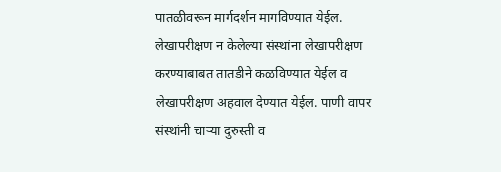पातळीवरून मार्गदर्शन मागविण्यात येईल. लेखापरीक्षण न केलेल्या संस्थांना लेखापरीक्षण करण्याबाबत तातडीने कळविण्यात येईल व लेखापरीक्षण अहवाल देण्यात येईल. पाणी वापर संस्थांनी चाऱ्या दुरुस्ती व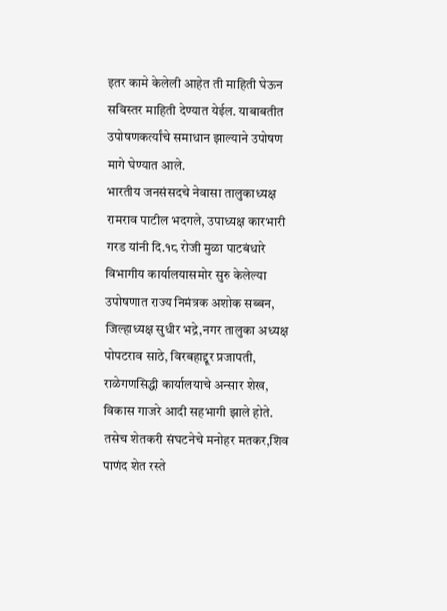इतर कामे केलेली आहेत ती माहिती घेऊन सविस्तर माहिती देण्यात येईल. याबाबतीत उपोषणकर्त्यांचे समाधान झाल्याने उपोषण मागे घेण्यात आले.
भारतीय जनसंसदचे नेवासा तालुकाध्यक्ष रामराव पाटील भदगले, उपाध्यक्ष कारभारी गरड यांनी दि.१८ रोजी मुळा पाटबंधारे विभागीय कार्यालयासमोर सुरु केलेल्या उपोषणात राज्य निमंत्रक अशोक सब्बन, जिल्हाध्यक्ष सुधीर भद्रे,नगर तालुका अध्यक्ष पोपटराव साठे, विरबहाद्दूर प्रजापती, राळेगणसिद्धी कार्यालयाचे अन्सार शेख, विकास गाजरे आदी सहभागी झाले होते. तसेच शेतकरी संघटनेचे मनोहर मतकर,शिव पाणंद शेत रस्ते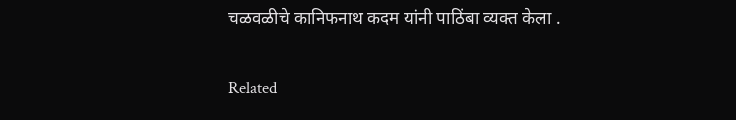चळवळीचे कानिफनाथ कदम यांनी पाठिंबा व्यक्त केला .

Related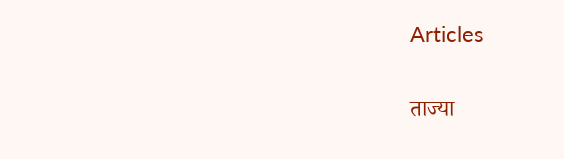Articles

ताज्या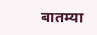बातम्या